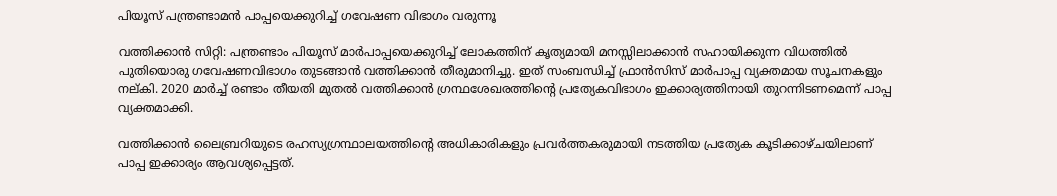പിയൂസ് പന്ത്രണ്ടാമന്‍ പാപ്പയെക്കുറിച്ച് ഗവേഷണ വിഭാഗം വരുന്നൂ

വത്തിക്കാന്‍ സിറ്റി: പന്ത്രണ്ടാം പിയൂസ് മാര്‍പാപ്പയെക്കുറിച്ച് ലോകത്തിന് കൃത്യമായി മനസ്സിലാക്കാന്‍ സഹായിക്കുന്ന വിധത്തില്‍ പുതിയൊരു ഗവേഷണവിഭാഗം തുടങ്ങാന്‍ വത്തിക്കാന്‍ തീരുമാനിച്ചു. ഇത് സംബന്ധിച്ച് ഫ്രാന്‍സിസ് മാര്‍പാപ്പ വ്യക്തമായ സൂചനകളും നല്കി. 2020 മാര്‍ച്ച് രണ്ടാം തീയതി മുതല്‍ വത്തിക്കാന്‍ ഗ്രന്ഥശേഖരത്തിന്റെ പ്രത്യേകവിഭാഗം ഇക്കാര്യത്തിനായി തുറന്നിടണമെന്ന് പാപ്പ വ്യക്തമാക്കി.

വത്തിക്കാന്‍ ലൈബ്രറിയുടെ രഹസ്യഗ്രന്ഥാലയത്തിന്റെ അധികാരികളും പ്രവര്‍ത്തകരുമായി നടത്തിയ പ്രത്യേക കൂടിക്കാഴ്ചയിലാണ് പാപ്പ ഇക്കാര്യം ആവശ്യപ്പെട്ടത്.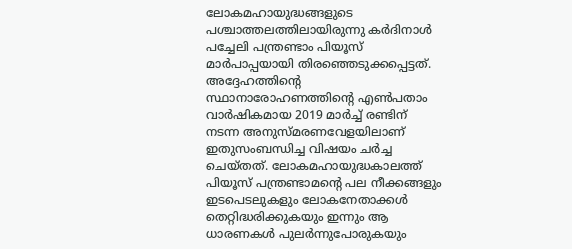ലോകമഹായുദ്ധങ്ങളുടെ പശ്ചാത്തലത്തിലായിരുന്നു കര്‍ദിനാള്‍ പച്ചേലി പന്ത്രണ്ടാം പിയൂസ് മാര്‍പാപ്പയായി തിരഞ്ഞെടുക്കപ്പെട്ടത്. അദ്ദേഹത്തിന്റെ സ്ഥാനാരോഹണത്തിന്റെ എണ്‍പതാം വാര്‍ഷികമായ 2019 മാര്‍ച്ച് രണ്ടിന് നടന്ന അനുസ്മരണവേളയിലാണ് ഇതുസംബന്ധിച്ച വിഷയം ചര്‍ച്ച ചെയ്തത്. ലോകമഹായുദ്ധകാലത്ത് പിയൂസ് പന്ത്രണ്ടാമന്റെ പല നീക്കങ്ങളും ഇടപെടലുകളും ലോകനേതാക്കള്‍ തെറ്റിദ്ധരിക്കുകയും ഇന്നും ആ ധാരണകള്‍ പുലര്‍ന്നുപോരുകയും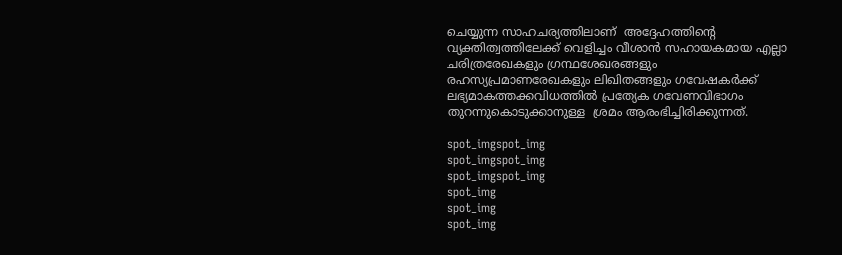ചെയ്യുന്ന സാഹചര്യത്തിലാണ്  അദ്ദേഹത്തിന്റെ വ്യക്തിത്വത്തിലേക്ക് വെളിച്ചം വീശാന്‍ സഹായകമായ എല്ലാ ചരിത്രരേഖകളും ഗ്രന്ഥശേഖരങ്ങളും രഹസ്യപ്രമാണരേഖകളും ലിഖിതങ്ങളും ഗവേഷകര്‍ക്ക് ലഭ്യമാകത്തക്കവിധത്തില്‍ പ്രത്യേക ഗവേണവിഭാഗം തുറന്നുകൊടുക്കാനുള്ള  ശ്രമം ആരംഭിച്ചിരിക്കുന്നത്.

spot_imgspot_img
spot_imgspot_img
spot_imgspot_img
spot_img
spot_img
spot_img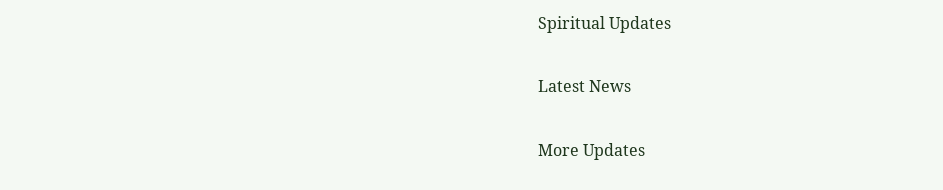Spiritual Updates

Latest News

More Updates